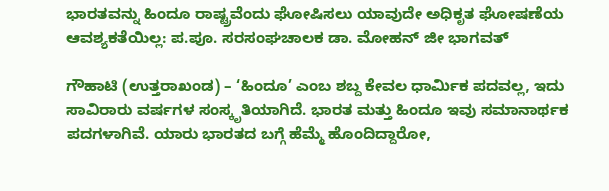ಭಾರತವನ್ನು ಹಿಂದೂ ರಾಷ್ಟ್ರವೆಂದು ಘೋಷಿಸಲು ಯಾವುದೇ ಅಧಿಕೃತ ಘೋಷಣೆಯ ಆವಶ್ಯಕತೆಯಿಲ್ಲ: ಪ.ಪೂ. ಸರಸಂಘಚಾಲಕ ಡಾ. ಮೋಹನ್ ಜೀ ಭಾಗವತ್

ಗೌಹಾಟಿ (ಉತ್ತರಾಖಂಡ) – ‘ಹಿಂದೂ’ ಎಂಬ ಶಬ್ದ ಕೇವಲ ಧಾರ್ಮಿಕ ಪದವಲ್ಲ, ಇದು ಸಾವಿರಾರು ವರ್ಷಗಳ ಸಂಸ್ಕೃತಿಯಾಗಿದೆ. ಭಾರತ ಮತ್ತು ಹಿಂದೂ ಇವು ಸಮಾನಾರ್ಥಕ ಪದಗಳಾಗಿವೆ. ಯಾರು ಭಾರತದ ಬಗ್ಗೆ ಹೆಮ್ಮೆ ಹೊಂದಿದ್ದಾರೋ,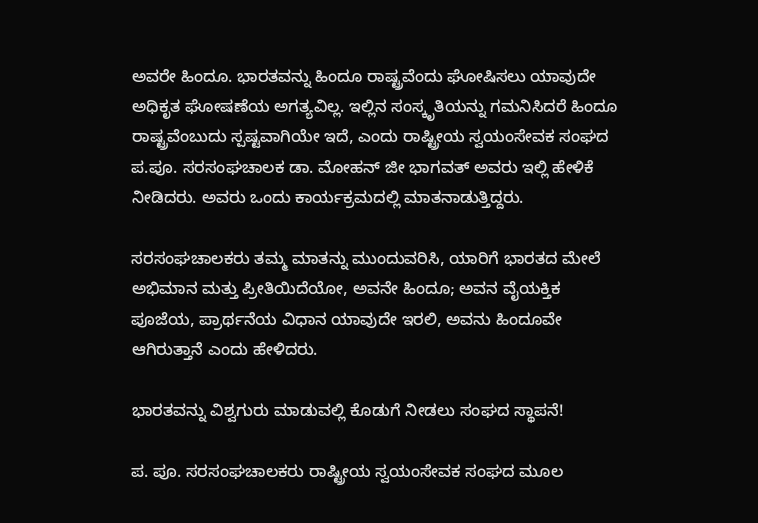ಅವರೇ ಹಿಂದೂ. ಭಾರತವನ್ನು ಹಿಂದೂ ರಾಷ್ಟ್ರವೆಂದು ಘೋಷಿಸಲು ಯಾವುದೇ ಅಧಿಕೃತ ಘೋಷಣೆಯ ಅಗತ್ಯವಿಲ್ಲ. ಇಲ್ಲಿನ ಸಂಸ್ಕೃತಿಯನ್ನು ಗಮನಿಸಿದರೆ ಹಿಂದೂ ರಾಷ್ಟ್ರವೆಂಬುದು ಸ್ಪಷ್ಟವಾಗಿಯೇ ಇದೆ, ಎಂದು ರಾಷ್ಟ್ರೀಯ ಸ್ವಯಂಸೇವಕ ಸಂಘದ ಪ.ಪೂ. ಸರಸಂಘಚಾಲಕ ಡಾ. ಮೋಹನ್ ಜೀ ಭಾಗವತ್ ಅವರು ಇಲ್ಲಿ ಹೇಳಿಕೆ ನೀಡಿದರು. ಅವರು ಒಂದು ಕಾರ್ಯಕ್ರಮದಲ್ಲಿ ಮಾತನಾಡುತ್ತಿದ್ದರು.

ಸರಸಂಘಚಾಲಕರು ತಮ್ಮ ಮಾತನ್ನು ಮುಂದುವರಿಸಿ, ಯಾರಿಗೆ ಭಾರತದ ಮೇಲೆ ಅಭಿಮಾನ ಮತ್ತು ಪ್ರೀತಿಯಿದೆಯೋ, ಅವನೇ ಹಿಂದೂ; ಅವನ ವೈಯಕ್ತಿಕ ಪೂಜೆಯ, ಪ್ರಾರ್ಥನೆಯ ವಿಧಾನ ಯಾವುದೇ ಇರಲಿ, ಅವನು ಹಿಂದೂವೇ ಆಗಿರುತ್ತಾನೆ ಎಂದು ಹೇಳಿದರು.

ಭಾರತವನ್ನು ವಿಶ್ವಗುರು ಮಾಡುವಲ್ಲಿ ಕೊಡುಗೆ ನೀಡಲು ಸಂಘದ ಸ್ಥಾಪನೆ!

ಪ. ಪೂ. ಸರಸಂಘಚಾಲಕರು ರಾಷ್ಟ್ರೀಯ ಸ್ವಯಂಸೇವಕ ಸಂಘದ ಮೂಲ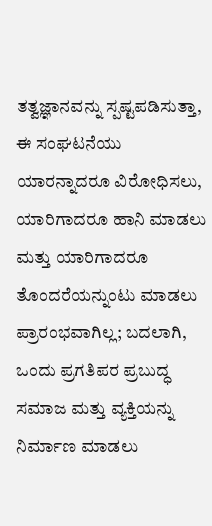ತತ್ವಜ್ಞಾನವನ್ನು ಸ್ಪಷ್ಟಪಡಿಸುತ್ತಾ, ಈ ಸಂಘಟನೆಯು ಯಾರನ್ನಾದರೂ ವಿರೋಧಿಸಲು, ಯಾರಿಗಾದರೂ ಹಾನಿ ಮಾಡಲು ಮತ್ತು ಯಾರಿಗಾದರೂ ತೊಂದರೆಯನ್ನುಂಟು ಮಾಡಲು ಪ್ರಾರಂಭವಾಗಿಲ್ಲ; ಬದಲಾಗಿ, ಒಂದು ಪ್ರಗತಿಪರ ಪ್ರಬುದ್ಧ ಸಮಾಜ ಮತ್ತು ವ್ಯಕ್ತಿಯನ್ನು ನಿರ್ಮಾಣ ಮಾಡಲು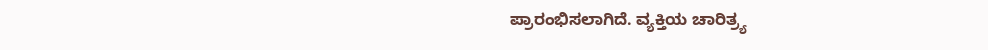ಪ್ರಾರಂಭಿಸಲಾಗಿದೆ. ವ್ಯಕ್ತಿಯ ಚಾರಿತ್ರ್ಯ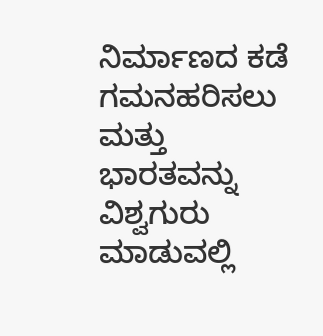ನಿರ್ಮಾಣದ ಕಡೆ ಗಮನಹರಿಸಲು ಮತ್ತು ಭಾರತವನ್ನು ವಿಶ್ವಗುರು ಮಾಡುವಲ್ಲಿ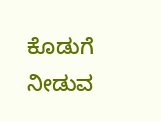ಕೊಡುಗೆ ನೀಡುವ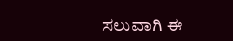ಸಲುವಾಗಿ ಈ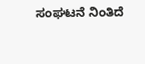ಸಂಘಟನೆ ನಿಂತಿದೆ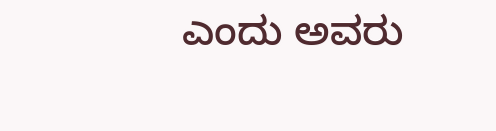ಎಂದು ಅವರು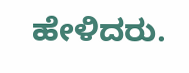ಹೇಳಿದರು.